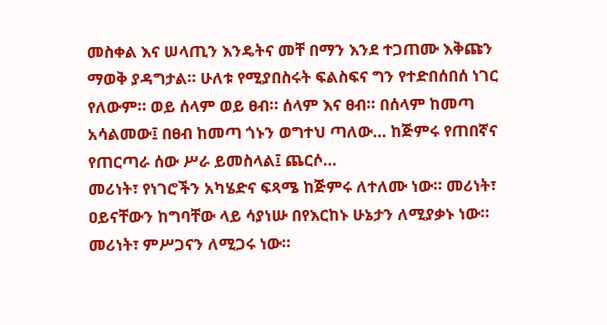መስቀል እና ሠላጢን እንዴትና መቸ በማን እንደ ተጋጠሙ እቅጩን ማወቅ ያዳግታል። ሁለቱ የሚያበስሩት ፍልስፍና ግን የተድበሰበሰ ነገር የለውም። ወይ ሰላም ወይ ፀብ። ሰላም እና ፀብ። በሰላም ከመጣ አሳልመው፤ በፀብ ከመጣ ጎኑን ወግተህ ጣለው… ከጅምሩ የጠበኛና የጠርጣራ ሰው ሥራ ይመስላል፤ ጨርሶ…
መሪነት፣ የነገሮችን አካሄድና ፍጻሜ ከጅምሩ ለተለሙ ነው። መሪነት፣ ዐይናቸውን ከግባቸው ላይ ሳያነሡ በየእርከኑ ሁኔታን ለሚያቃኑ ነው። መሪነት፣ ምሥጋናን ለሚጋሩ ነው።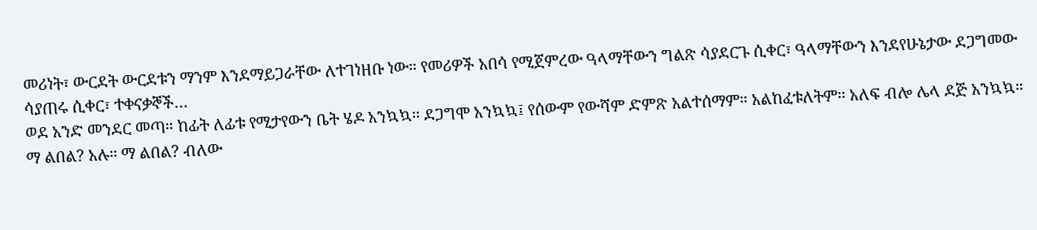መሪነት፣ ውርደት ውርደቱን ማንም እንደማይጋራቸው ለተገነዘቡ ነው። የመሪዎች አበሳ የሚጀምረው ዓላማቸውን ግልጽ ሳያደርጉ ሲቀር፣ ዓላማቸውን እንደየሁኔታው ደጋግመው ሳያጠሩ ሲቀር፣ ተቀናቃኞች…
ወደ አንድ መንደር መጣ። ከፊት ለፊቱ የሚታየውን ቤት ሄዶ አንኳኳ። ደጋግሞ አንኳኳ፤ የሰውም የውሻም ድምጽ አልተሰማም። አልከፈቱለትም። አለፍ ብሎ ሌላ ደጅ አንኳኳ። ማ ልበል? አሉ። ማ ልበል? ብለው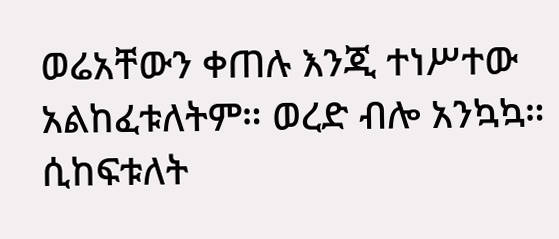ወሬአቸውን ቀጠሉ እንጂ ተነሥተው አልከፈቱለትም። ወረድ ብሎ አንኳኳ። ሲከፍቱለት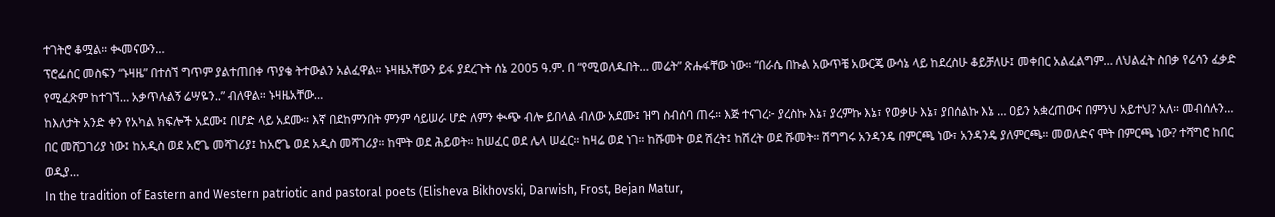ተገትሮ ቆሟል። ቊመናውን…
ፕሮፌሰር መስፍን “ኑዛዜ” በተሰኘ ግጥም ያልተጠበቀ ጥያቄ ትተውልን አልፈዋል። ኑዛዜአቸውን ይፋ ያደረጉት ሰኔ 2005 ዓ.ም. በ “የሚወለዱበት… መሬት” ጽሑፋቸው ነው። “በራሴ በኩል አውጥቼ አውርጄ ውሳኔ ላይ ከደረስሁ ቆይቻለሁ፤ መቀበር አልፈልግም… ለህልፈት ስበቃ የሬሳን ፈቃድ የሚፈጽም ከተገኘ… አቃጥሉልኝ ሬሣዬን..” ብለዋል። ኑዛዜአቸው…
ከእለታት አንድ ቀን የአካል ክፍሎች አደሙ፤ በሆድ ላይ አደሙ። እኛ በደከምንበት ምንም ሳይሠራ ሆድ ለምን ቊጭ ብሎ ይበላል ብለው አደሙ፤ ዝግ ስብሰባ ጠሩ። እጅ ተናገረ፦ ያረስኩ እኔ፣ ያረምኩ እኔ፣ የወቃሁ እኔ፣ ያበሰልኩ እኔ … ዐይን አቋረጠውና በምንህ አይተህ? አለ። መብሰሉን…
በር መሸጋገሪያ ነው፤ ከአዲስ ወደ አሮጌ መሻገሪያ፤ ከአሮጌ ወደ አዲስ መሻገሪያ። ከሞት ወደ ሕይወት። ከሠፈር ወደ ሌላ ሠፈር። ከዛሬ ወደ ነገ። ከሹመት ወደ ሽረት፤ ከሽረት ወደ ሹመት። ሽግግሩ አንዳንዴ በምርጫ ነው፣ አንዳንዴ ያለምርጫ። መወለድና ሞት በምርጫ ነው? ተሻግሮ ከበር ወዲያ…
In the tradition of Eastern and Western patriotic and pastoral poets (Elisheva Bikhovski, Darwish, Frost, Bejan Matur,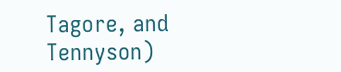Tagore, and Tennyson)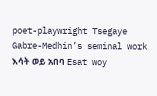poet-playwright Tsegaye Gabre-Medhin’s seminal work እሳት ወይ አበባ Esat woy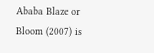Ababa Blaze or Bloom (2007) is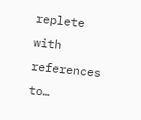replete with references to…